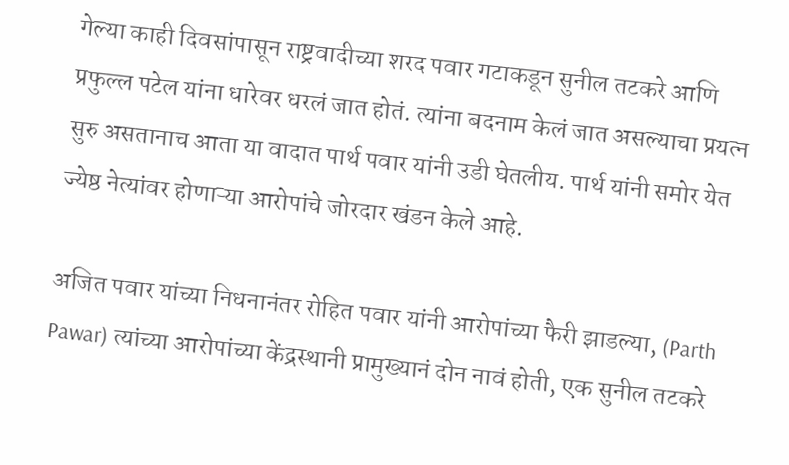गेल्या काही दिवसांपासून राष्ट्रवादीच्या शरद पवार गटाकडून सुनील तटकरे आणि प्रफुल्ल पटेल यांना धारेवर धरलं जात होतं. त्यांना बदनाम केलं जात असल्याचा प्रयत्न सुरु असतानाच आता या वादात पार्थ पवार यांनी उडी घेतलीय. पार्थ यांनी समोर येत ज्येष्ठ नेत्यांवर होणाऱ्या आरोपांचे जोरदार खंडन केले आहे.

अजित पवार यांच्या निधनानंतर रोहित पवार यांनी आरोपांच्या फैरी झाडल्या, (Parth Pawar) त्यांच्या आरोपांच्या केंद्रस्थानी प्रामुख्यानं दोन नावं होती, एक सुनील तटकरे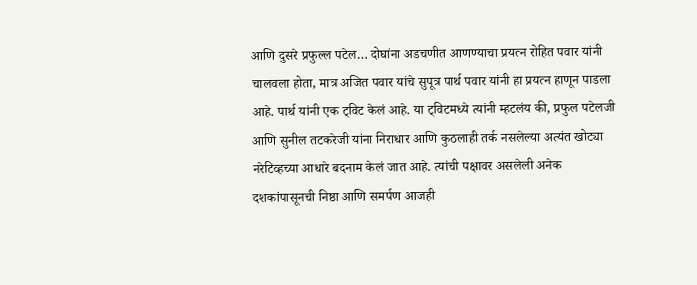आणि दुसरे प्रफुल्ल पटेल… दोघांना अडचणीत आणण्याचा प्रयत्न रोहित पवार यांनी चालवला होता, मात्र अजित पवार यांचे सुपूत्र पार्थ पवार यांनी हा प्रयत्न हाणून पाडला आहे. पार्थ यांनी एक ट्विट केलं आहे. या ट्विटमध्ये त्यांनी म्हटलंय की, प्रफुल पटेलजी आणि सुनील तटकरेजी यांना निराधार आणि कुठलाही तर्क नसलेल्या अत्यंत खोट्या नरेटिव्हच्या आधारे बदनाम केलं जात आहे. त्यांची पक्षावर असलेली अनेक दशकांपासूनची निष्ठा आणि समर्पण आजही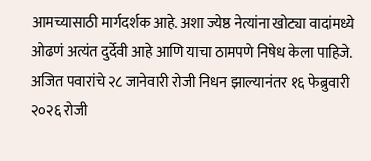आमच्यासाठी मार्गदर्शक आहे. अशा ज्येष्ठ नेत्यांना खोट्या वादांमध्ये ओढणं अत्यंत दुर्देवी आहे आणि याचा ठामपणे निषेध केला पाहिजे.
अजित पवारांचे २८ जानेवारी रोजी निधन झाल्यानंतर १६ फेब्रुवारी २०२६ रोजी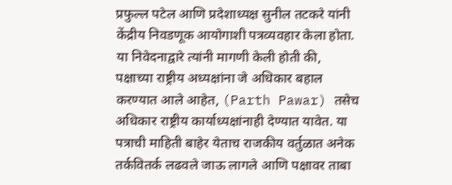प्रफुल्ल पटेल आणि प्रदेशाध्यक्ष सुनील तटकरे यांनी केंद्रीय निवडणूक आयोगाशी पत्रव्यवहार केला होता. या निवेदनाद्वारे त्यांनी मागणी केली होती की, पक्षाच्या राष्ट्रीय अध्यक्षांना जे अधिकार बहाल करण्यात आले आहेत, (Parth Pawar) तसेच अधिकार राष्ट्रीय कार्याध्यक्षांनाही देण्यात यावेत. या पत्राची माहिती बाहेर येताच राजकीय वर्तुळात अनेक तर्कवितर्क लढवले जाऊ लागले आणि पक्षावर ताबा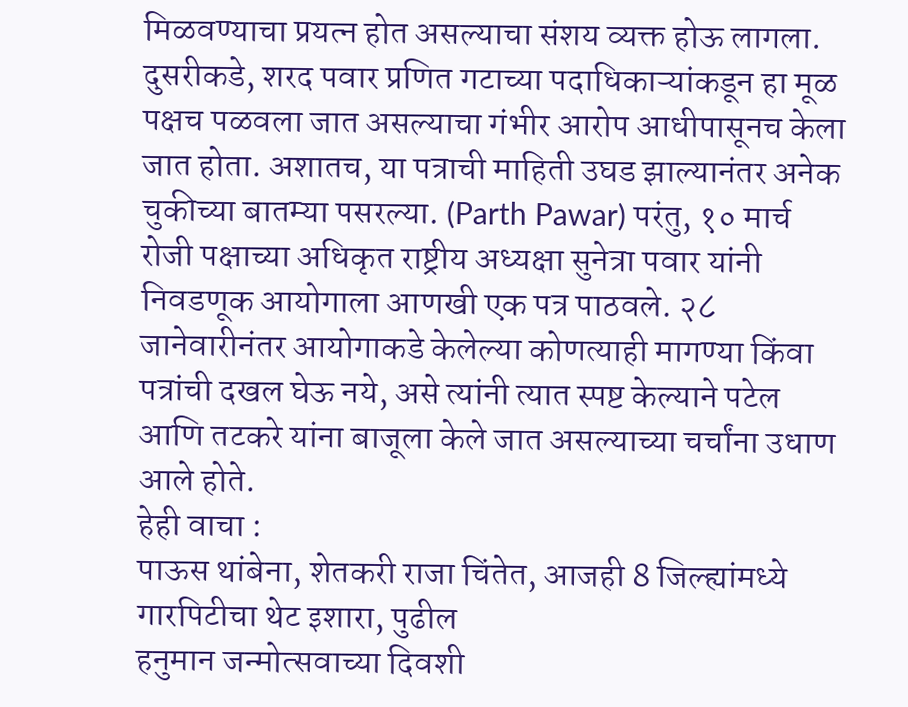मिळवण्याचा प्रयत्न होत असल्याचा संशय व्यक्त होऊ लागला.
दुसरीकडे, शरद पवार प्रणित गटाच्या पदाधिकाऱ्यांकडून हा मूळ पक्षच पळवला जात असल्याचा गंभीर आरोप आधीपासूनच केला जात होता. अशातच, या पत्राची माहिती उघड झाल्यानंतर अनेक चुकीच्या बातम्या पसरल्या. (Parth Pawar) परंतु, १० मार्च रोजी पक्षाच्या अधिकृत राष्ट्रीय अध्यक्षा सुनेत्रा पवार यांनी निवडणूक आयोगाला आणखी एक पत्र पाठवले. २८ जानेवारीनंतर आयोगाकडे केलेल्या कोणत्याही मागण्या किंवा पत्रांची दखल घेऊ नये, असे त्यांनी त्यात स्पष्ट केल्याने पटेल आणि तटकरे यांना बाजूला केले जात असल्याच्या चर्चांना उधाण आले होते.
हेही वाचा :
पाऊस थांबेना, शेतकरी राजा चिंतेत, आजही 8 जिल्ह्यांमध्ये गारपिटीचा थेट इशारा, पुढील
हनुमान जन्मोत्सवाच्या दिवशी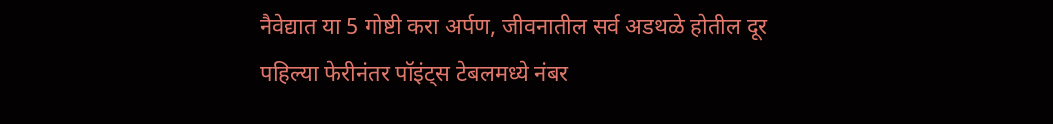नैवेद्यात या 5 गोष्टी करा अर्पण, जीवनातील सर्व अडथळे होतील दूर
पहिल्या फेरीनंतर पॉइंट्स टेबलमध्ये नंबर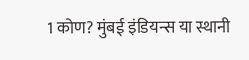1 कोण? मुंबई इंडियन्स या स्थानी